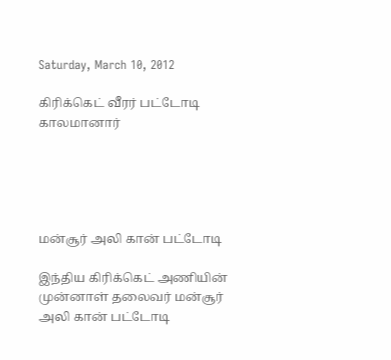Saturday, March 10, 2012

கிரிக்கெட் வீரர் பட்டோடி காலமானார்





மன்சூர் அலி கான் பட்டோடி

இந்திய கிரிக்கெட் அணியின் முன்னாள் தலைவர் மன்சூர் அலி கான் பட்டோடி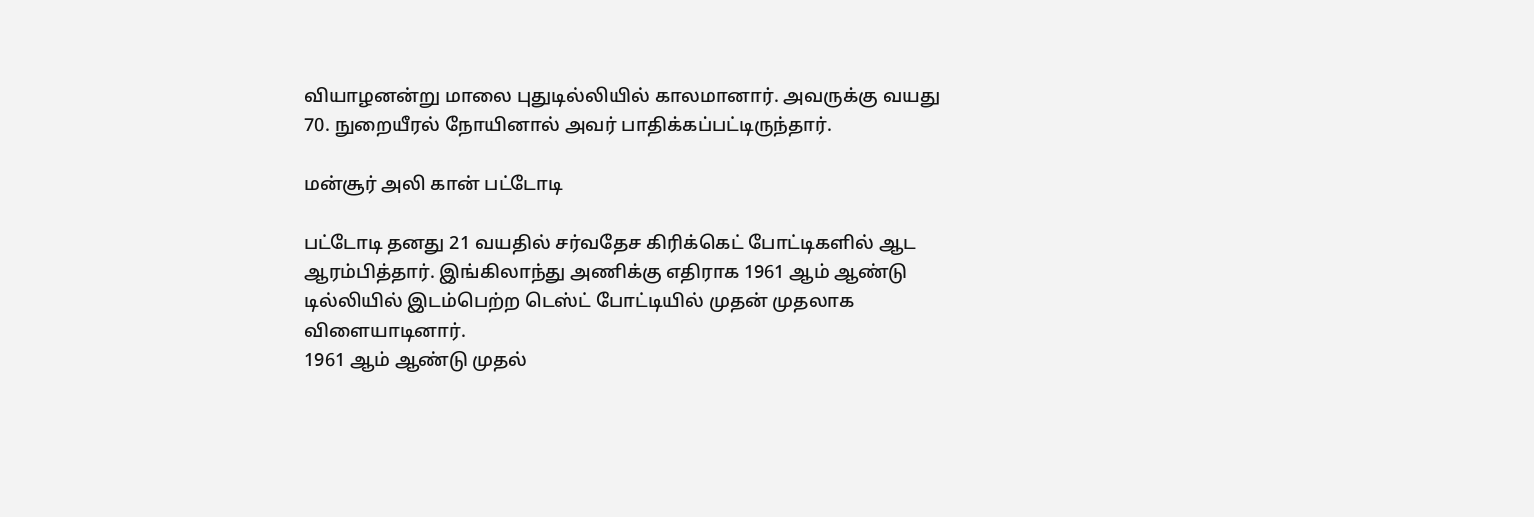வியாழனன்று மாலை புதுடில்லியில் காலமானார். அவருக்கு வயது 70. நுறையீரல் நோயினால் அவர் பாதிக்கப்பட்டிருந்தார்.

மன்சூர் அலி கான் பட்டோடி

பட்டோடி தனது 21 வயதில் சர்வதேச கிரிக்கெட் போட்டிகளில் ஆட ஆரம்பித்தார். இங்கிலாந்து அணிக்கு எதிராக 1961 ஆம் ஆண்டு டில்லியில் இடம்பெற்ற டெஸ்ட் போட்டியில் முதன் முதலாக விளையாடினார்.
1961 ஆம் ஆண்டு முதல்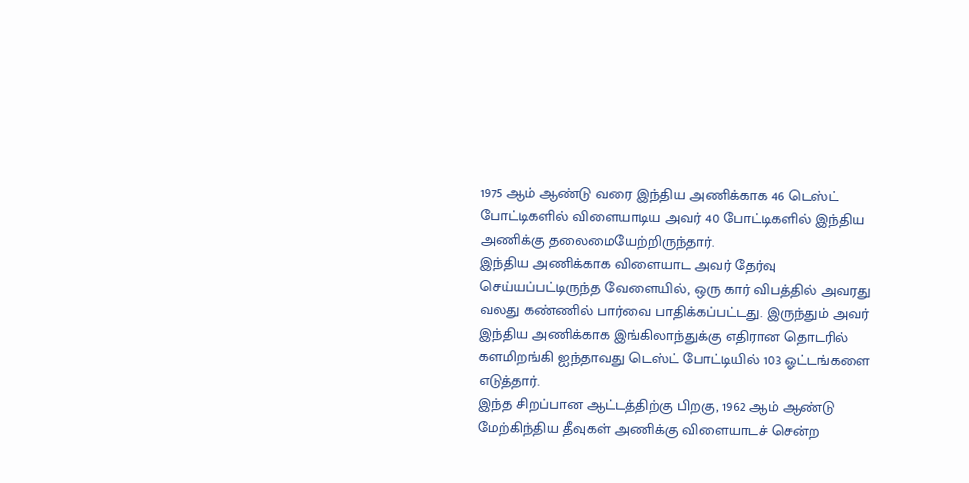1975 ஆம் ஆண்டு வரை இந்திய அணிக்காக 46 டெஸ்ட் போட்டிகளில் விளையாடிய அவர் 40 போட்டிகளில் இந்திய அணிக்கு தலைமையேற்றிருந்தார்.
இந்திய அணிக்காக விளையாட அவர் தேர்வு செய்யப்பட்டிருந்த வேளையில், ஒரு கார் விபத்தில் அவரது வலது கண்ணில் பார்வை பாதிக்கப்பட்டது. இருந்தும் அவர் இந்திய அணிக்காக இங்கிலாந்துக்கு எதிரான தொடரில் களமிறங்கி ஐந்தாவது டெஸ்ட் போட்டியில் 103 ஓட்டங்களை எடுத்தார்.
இந்த சிறப்பான ஆட்டத்திற்கு பிறகு, 1962 ஆம் ஆண்டு மேற்கிந்திய தீவுகள் அணிக்கு விளையாடச் சென்ற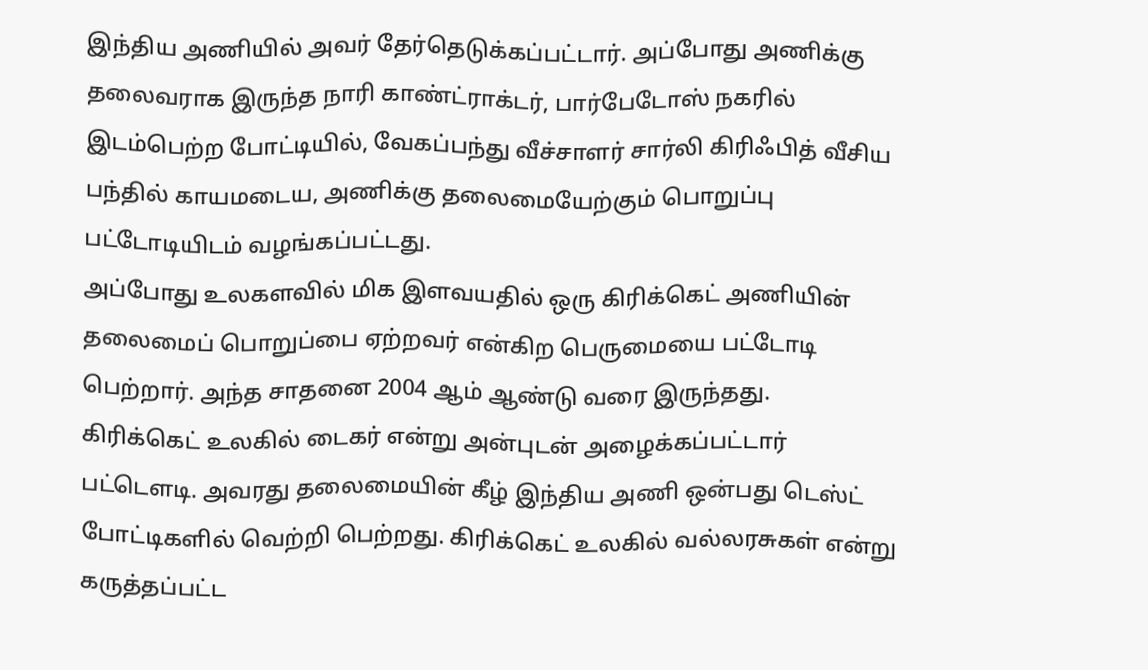இந்திய அணியில் அவர் தேர்தெடுக்கப்பட்டார். அப்போது அணிக்கு தலைவராக இருந்த நாரி காண்ட்ராக்டர், பார்பேடோஸ் நகரில் இடம்பெற்ற போட்டியில், வேகப்பந்து வீச்சாளர் சார்லி கிரிஃபித் வீசிய பந்தில் காயமடைய, அணிக்கு தலைமையேற்கும் பொறுப்பு பட்டோடியிடம் வழங்கப்பட்டது.
அப்போது உலகளவில் மிக இளவயதில் ஒரு கிரிக்கெட் அணியின் தலைமைப் பொறுப்பை ஏற்றவர் என்கிற பெருமையை பட்டோடி பெற்றார். அந்த சாதனை 2004 ஆம் ஆண்டு வரை இருந்தது.
கிரிக்கெட் உலகில் டைகர் என்று அன்புடன் அழைக்கப்பட்டார் பட்டௌடி. அவரது தலைமையின் கீழ் இந்திய அணி ஒன்பது டெஸ்ட் போட்டிகளில் வெற்றி பெற்றது. கிரிக்கெட் உலகில் வல்லரசுகள் என்று கருத்தப்பட்ட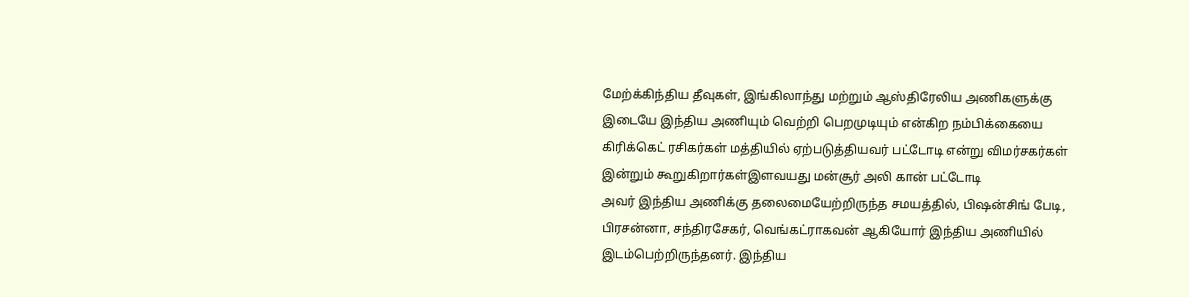மேற்க்கிந்திய தீவுகள், இங்கிலாந்து மற்றும் ஆஸ்திரேலிய அணிகளுக்கு இடையே இந்திய அணியும் வெற்றி பெறமுடியும் என்கிற நம்பிக்கையை கிரிக்கெட் ரசிகர்கள் மத்தியில் ஏற்படுத்தியவர் பட்டோடி என்று விமர்சகர்கள் இன்றும் கூறுகிறார்கள்இளவயது மன்சூர் அலி கான் பட்டோடி
அவர் இந்திய அணிக்கு தலைமையேற்றிருந்த சமயத்தில், பிஷன்சிங் பேடி, பிரசன்னா, சந்திரசேகர், வெங்கட்ராகவன் ஆகியோர் இந்திய அணியில் இடம்பெற்றிருந்தனர். இந்திய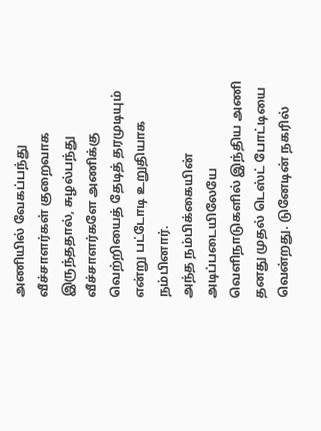அணியில் வேகப்பந்து வீச்சாளர்கள் குறைவாக இருந்ததால், சுழல்பந்து வீச்சாளர்களே அணிக்கு வெற்றியைத் தேடித் தரமுடியும் என்று பட்டோடி உறுதியாக நம்பினார்.
அந்த நம்பிக்கையின் அடிப்படையிலேயே
வெளிநாடுகளில் இந்திய அணி தனது முதல் டெஸ்ட் போட்டியை வென்றது. டுனேடின் நகரில்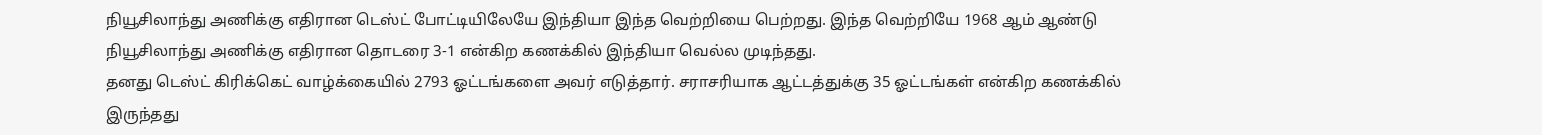நியூசிலாந்து அணிக்கு எதிரான டெஸ்ட் போட்டியிலேயே இந்தியா இந்த வெற்றியை பெற்றது. இந்த வெற்றியே 1968 ஆம் ஆண்டு நியூசிலாந்து அணிக்கு எதிரான தொடரை 3-1 என்கிற கணக்கில் இந்தியா வெல்ல முடிந்தது.
தனது டெஸ்ட் கிரிக்கெட் வாழ்க்கையில் 2793 ஓட்டங்களை அவர் எடுத்தார். சராசரியாக ஆட்டத்துக்கு 35 ஓட்டங்கள் என்கிற கணக்கில் இருந்தது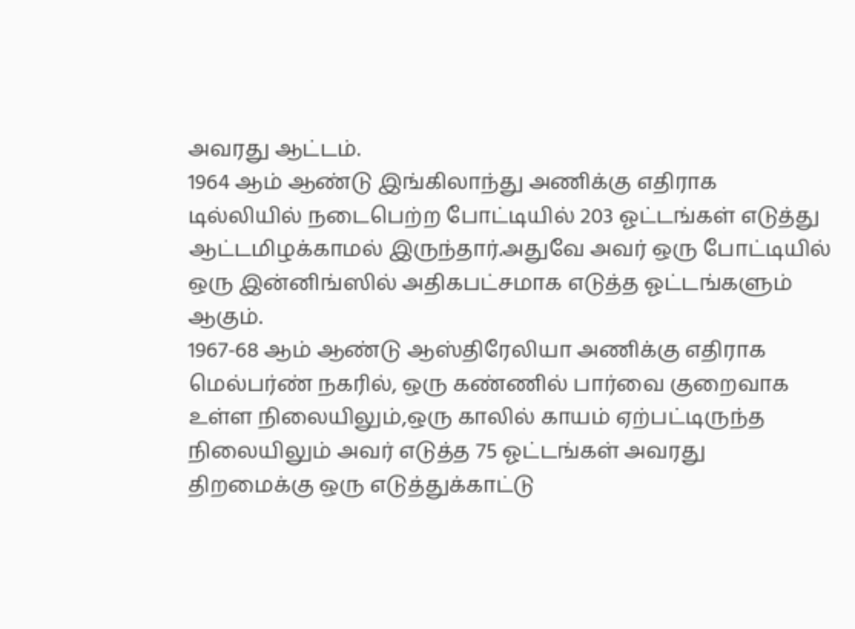அவரது ஆட்டம்.
1964 ஆம் ஆண்டு இங்கிலாந்து அணிக்கு எதிராக டில்லியில் நடைபெற்ற போட்டியில் 203 ஓட்டங்கள் எடுத்து ஆட்டமிழக்காமல் இருந்தார்.அதுவே அவர் ஒரு போட்டியில் ஒரு இன்னிங்ஸில் அதிகபட்சமாக எடுத்த ஓட்டங்களும் ஆகும்.
1967-68 ஆம் ஆண்டு ஆஸ்திரேலியா அணிக்கு எதிராக மெல்பர்ண் நகரில், ஒரு கண்ணில் பார்வை குறைவாக உள்ள நிலையிலும்,ஒரு காலில் காயம் ஏற்பட்டிருந்த நிலையிலும் அவர் எடுத்த 75 ஓட்டங்கள் அவரது திறமைக்கு ஒரு எடுத்துக்காட்டு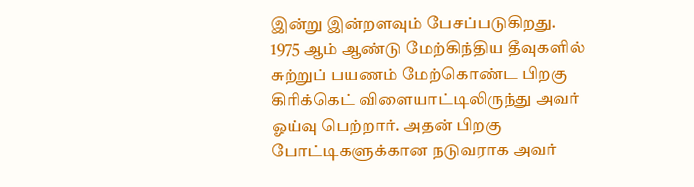இன்று இன்றளவும் பேசப்படுகிறது.
1975 ஆம் ஆண்டு மேற்கிந்திய தீவுகளில் சுற்றுப் பயணம் மேற்கொண்ட பிறகு கிரிக்கெட் விளையாட்டிலிருந்து அவர் ஓய்வு பெற்றார். அதன் பிறகு போட்டிகளுக்கான நடுவராக அவர்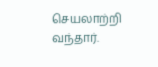செயலாற்றி வந்தார்.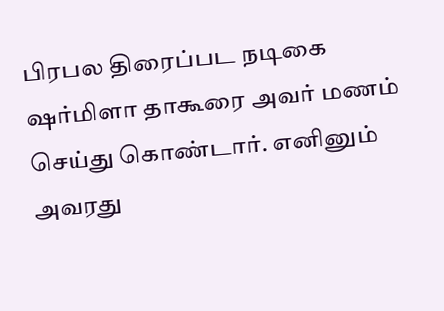பிரபல திரைப்பட நடிகை ஷர்மிளா தாகூரை அவர் மணம் செய்து கொண்டார். எனினும் அவரது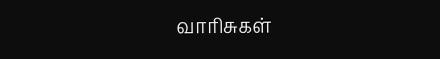வாரிசுகள்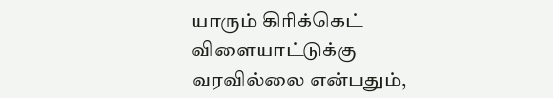யாரும் கிரிக்கெட் விளையாட்டுக்கு வரவில்லை என்பதும்,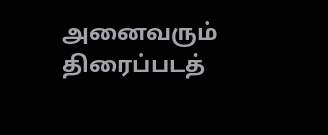அனைவரும் திரைப்படத்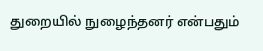துறையில் நுழைந்தனர் என்பதும்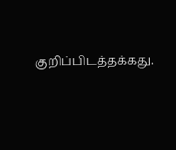குறிப்பிடத்தக்கது.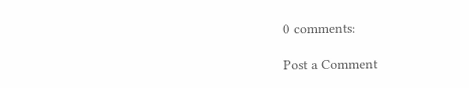0 comments:

Post a Comment